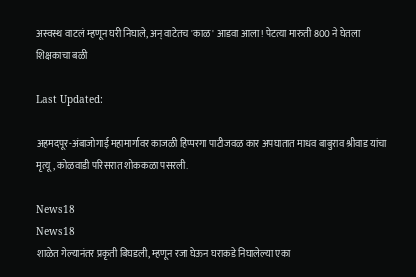अस्वस्थ वाटलं म्हणून घरी निघाले, अन् वाटेतच 'काळ' आडवा आला! पेटत्या मारुती 800 ने घेतला शिक्षकाचा बळी

Last Updated:

अहमदपूर-अंबाजोगाई महामार्गावर काजळी हिप्परगा पाटीजवळ कार अपघातात माधव बाबुराव श्रीवाड यांचा मृत्यू, कोळवाडी परिसरात शोककळा पसरली.

News18
News18
शाळेत गेल्यानंतर प्रकृती बिघडली, म्हणून रजा घेऊन घराकडे निघालेल्या एका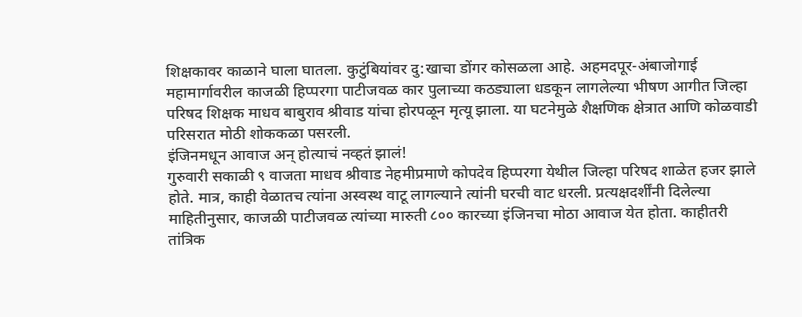शिक्षकावर काळाने घाला घातला. कुटुंबियांवर दु:खाचा डोंगर कोसळला आहे. अहमदपूर-अंबाजोगाई महामार्गावरील काजळी हिप्परगा पाटीजवळ कार पुलाच्या कठड्याला धडकून लागलेल्या भीषण आगीत जिल्हा परिषद शिक्षक माधव बाबुराव श्रीवाड यांचा होरपळून मृत्यू झाला. या घटनेमुळे शैक्षणिक क्षेत्रात आणि कोळवाडी परिसरात मोठी शोककळा पसरली.
इंजिनमधून आवाज अन् होत्याचं नव्हतं झालं!
गुरुवारी सकाळी ९ वाजता माधव श्रीवाड नेहमीप्रमाणे कोपदेव हिप्परगा येथील जिल्हा परिषद शाळेत हजर झाले होते. मात्र, काही वेळातच त्यांना अस्वस्थ वाटू लागल्याने त्यांनी घरची वाट धरली. प्रत्यक्षदर्शींनी दिलेल्या माहितीनुसार, काजळी पाटीजवळ त्यांच्या मारुती ८०० कारच्या इंजिनचा मोठा आवाज येत होता. काहीतरी तांत्रिक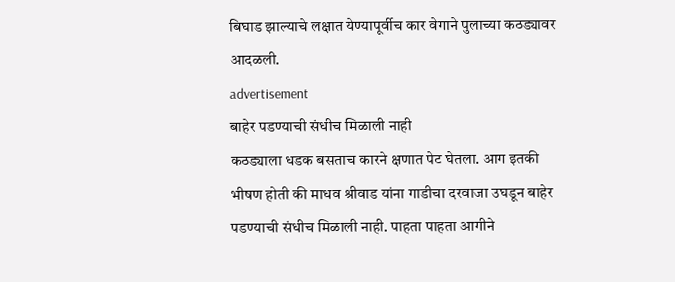बिघाड झाल्याचे लक्षात येण्यापूर्वीच कार वेगाने पुलाच्या कठड्यावर आदळली.
advertisement
बाहेर पडण्याची संधीच मिळाली नाही
कठड्याला धडक बसताच कारने क्षणात पेट घेतला. आग इतकी भीषण होती की माधव श्रीवाड यांना गाडीचा दरवाजा उघडून बाहेर पडण्याची संधीच मिळाली नाही. पाहता पाहता आगीने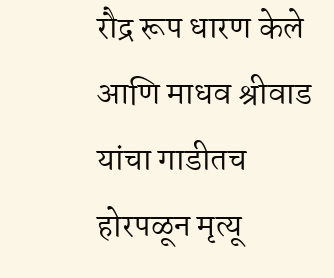रौद्र रूप धारण केले आणि माधव श्रीवाड यांचा गाडीतच होरपळून मृत्यू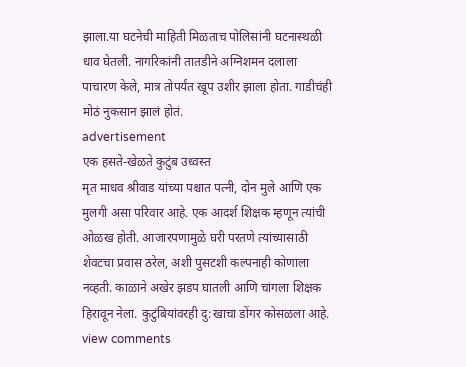झाला.या घटनेची माहिती मिळताच पोलिसांनी घटनास्थळी धाव घेतली. नागरिकांनी तातडीने अग्निशमन दलाला पाचारण केले, मात्र तोपर्यंत खूप उशीर झाला होता. गाडीचंही मोठं नुकसान झालं होतं.
advertisement
एक हसते-खेळते कुटुंब उध्वस्त
मृत माधव श्रीवाड यांच्या पश्चात पत्नी, दोन मुले आणि एक मुलगी असा परिवार आहे. एक आदर्श शिक्षक म्हणून त्यांची ओळख होती. आजारपणामुळे घरी परतणे त्यांच्यासाठी शेवटचा प्रवास ठरेल, अशी पुसटशी कल्पनाही कोणाला नव्हती. काळाने अखेर झडप घातली आणि चांगला शिक्षक हिरावून नेला. कुटुंबियांवरही दु:खाचा डोंगर कोसळला आहे.
view comments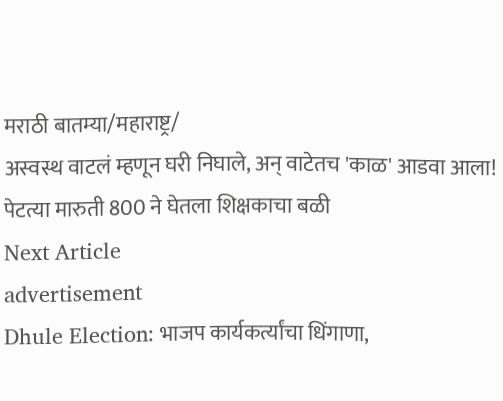मराठी बातम्या/महाराष्ट्र/
अस्वस्थ वाटलं म्हणून घरी निघाले, अन् वाटेतच 'काळ' आडवा आला! पेटत्या मारुती 800 ने घेतला शिक्षकाचा बळी
Next Article
advertisement
Dhule Election: भाजप कार्यकर्त्यांचा धिंगाणा,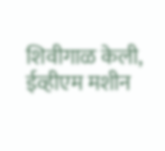शिवीगाळ केली, ईव्हीएम मशीन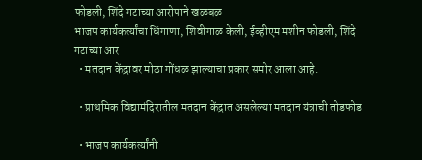फोडली, शिंदे गटाच्या आरोपाने खळबळ
भाजप कार्यकर्त्यांचा धिंगाणा, शिवीगाळ केली, ईव्हीएम मशीन फोडली, शिंदे गटाच्या आर
  • मतदान केंद्रावर मोठा गोंधळ झाल्याचा प्रकार समोर आला आहे.

  • प्राथमिक विद्यामंदिरातील मतदान केंद्रात असलेल्या मतदान यंत्राची तोडफोड

  • भाजप कार्यकर्त्यांनी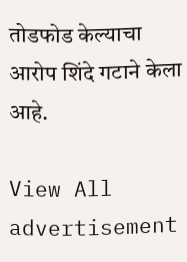तोडफोड केल्याचा आरोप शिंदे गटाने केला आहे.

View All
advertisement